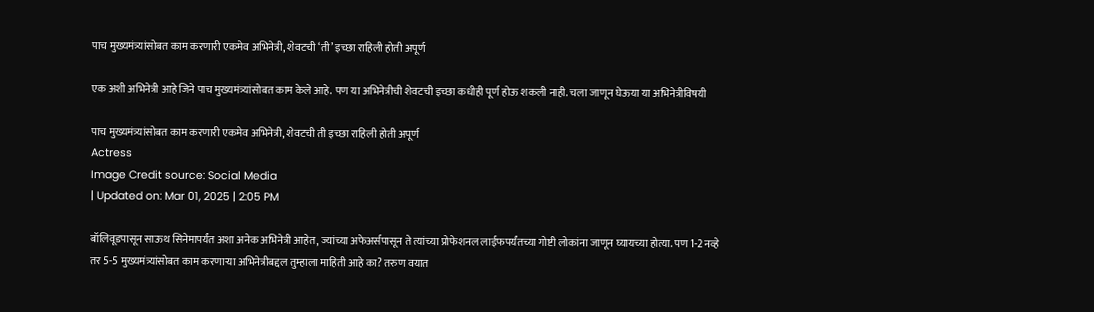पाच मुख्यमंत्र्यांसोबत काम करणारी एकमेव अभिनेत्री, शेवटची ‘ती’ इच्छा राहिली होती अपूर्ण

एक अशी अभिनेत्री आहे जिने पाच मुख्यमंत्र्यांसोबत काम केले आहे. पण या अभिनेत्रीची शेवटची इच्छा कधीही पूर्ण होऊ शकली नाही. चला जाणून घेऊया या अभिनेत्रीविषयी

पाच मुख्यमंत्र्यांसोबत काम करणारी एकमेव अभिनेत्री, शेवटची ती इच्छा राहिली होती अपूर्ण
Actress
Image Credit source: Social Media
| Updated on: Mar 01, 2025 | 2:05 PM

बॉलिवूडपासून साऊथ सिनेमापर्यंत अशा अनेक अभिनेत्री आहेत, ज्यांच्या अफेअर्सपासून ते त्यांच्या प्रोफेशनल लाईफपर्यंतच्या गोष्टी लोकांना जाणून घ्यायच्या होत्या. पण 1-2 नव्हे तर 5-5 मुख्यमंत्र्यांसोबत काम करणाऱ्या अभिनेत्रीबद्दल तुम्हाला माहिती आहे का? तरुण वयात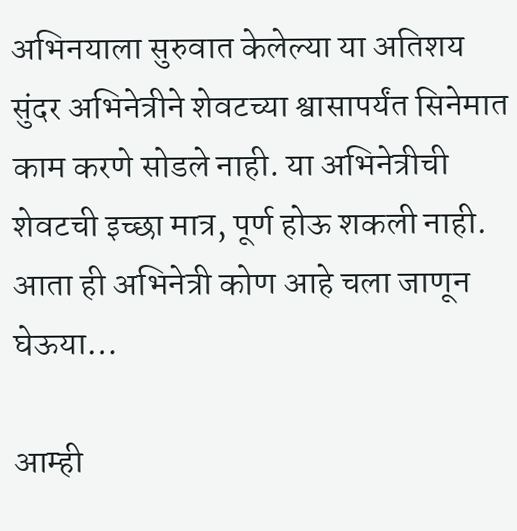अभिनयाला सुरुवात केलेल्या या अतिशय सुंदर अभिनेत्रीने शेवटच्या श्वासापर्यंत सिनेमात काम करणे सोडले नाही. या अभिनेत्रीची शेवटची इच्छा मात्र, पूर्ण होऊ शकली नाही. आता ही अभिनेत्री कोण आहे चला जाणून घेऊया…

आम्ही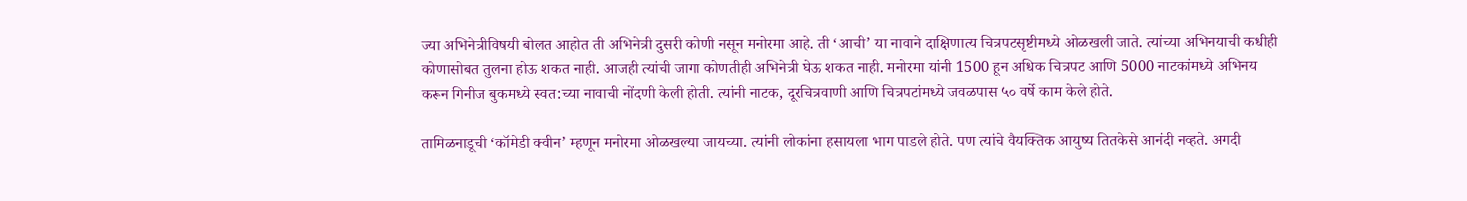ज्या अभिनेत्रीविषयी बोलत आहोत ती अभिनेत्री दुसरी कोणी नसून मनोरमा आहे. ती ‘आची’ या नावाने दाक्षिणात्य चित्रपटसृष्टीमध्ये ओळखली जाते. त्यांच्या अभिनयाची कधीही कोणासोबत तुलना होऊ शकत नाही. आजही त्यांची जागा कोणतीही अभिनेत्री घेऊ शकत नाही. मनोरमा यांनी 1500 हून अधिक चित्रपट आणि 5000 नाटकांमध्ये अभिनय करून गिनीज बुकमध्ये स्वत:च्या नावाची नोंदणी केली होती. त्यांनी नाटक, दूरचित्रवाणी आणि चित्रपटांमध्ये जवळपास ५० वर्षे काम केले होते.

तामिळनाडूची ‘कॉमेडी क्वीन’ म्हणून मनोरमा ओळखल्या जायच्या. त्यांनी लोकांना हसायला भाग पाडले होते. पण त्यांचे वैयक्तिक आयुष्य तितकेसे आनंदी नव्हते. अगदी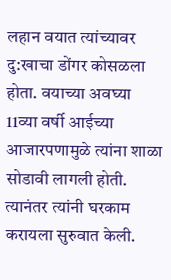लहान वयात त्यांच्यावर दु:खाचा डोंगर कोसळला होता. वयाच्या अवघ्या 11व्या वर्षी आईच्या आजारपणामुळे त्यांना शाळा सोडावी लागली होती. त्यानंतर त्यांनी घरकाम करायला सुरुवात केली.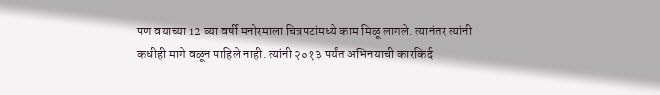पण वयाच्या 12 व्या वर्षी मनोरमाला चित्रपटांमध्ये काम मिळू लागले. त्यानंतर त्यांनी कधीही मागे वळून पाहिले नाही. त्यांनी २०१३ पर्यंत अभिनयाची कारकिर्द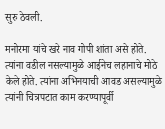सुरु ठेवली.

मनोरमा यांचे खरे नाव गोपी शांता असे होते. त्यांना वडील नसल्यामुळे आईनेच लहानाचे मोठे केले होते. त्यांना अभिनयाची आवड असल्यामुळे त्यांनी चित्रपटात काम करण्यापूर्वी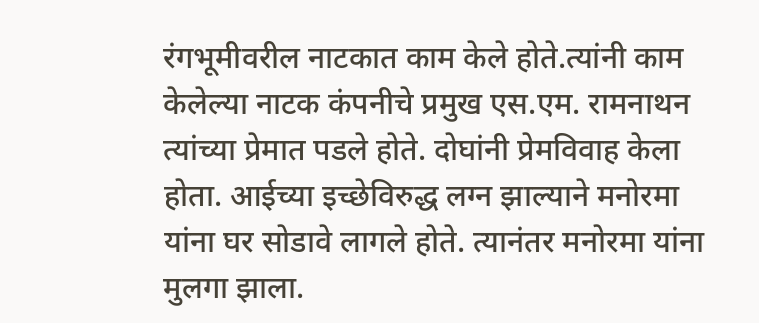रंगभूमीवरील नाटकात काम केले होते.त्यांनी काम केलेल्या नाटक कंपनीचे प्रमुख एस.एम. रामनाथन त्यांच्या प्रेमात पडले होते. दोघांनी प्रेमविवाह केला होता. आईच्या इच्छेविरुद्ध लग्न झाल्याने मनोरमा यांना घर सोडावे लागले होते. त्यानंतर मनोरमा यांना मुलगा झाला.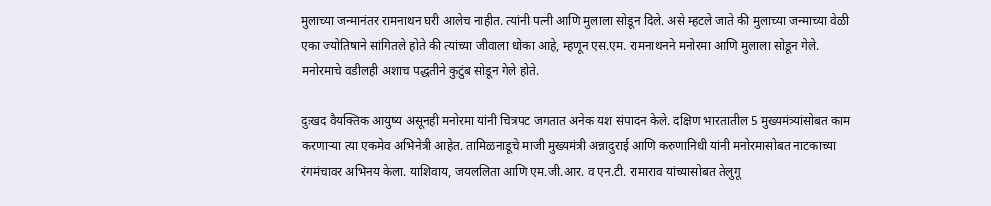मुलाच्या जन्मानंतर रामनाथन घरी आलेच नाहीत. त्यांनी पत्नी आणि मुलाला सोडून दिले. असे म्हटले जाते की मुलाच्या जन्माच्या वेळी एका ज्योतिषाने सांगितले होते की त्यांच्या जीवाला धोका आहे, म्हणून एस.एम. रामनाथनने मनोरमा आणि मुलाला सोडून गेले. मनोरमाचे वडीलही अशाच पद्धतीने कुटुंब सोडून गेले होते.

दुःखद वैयक्तिक आयुष्य असूनही मनोरमा यांनी चित्रपट जगतात अनेक यश संपादन केले. दक्षिण भारतातील 5 मुख्यमंत्र्यांसोबत काम करणाऱ्या त्या एकमेव अभिनेत्री आहेत. तामिळनाडूचे माजी मुख्यमंत्री अन्नादुराई आणि करुणानिधी यांनी मनोरमासोबत नाटकाच्या रंगमंचावर अभिनय केला. याशिवाय, जयललिता आणि एम.जी.आर. व एन.टी. रामाराव यांच्यासोबत तेलुगू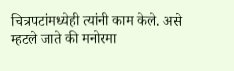चित्रपटांमध्येही त्यांनी काम केले. असे म्हटले जाते की मनोरमा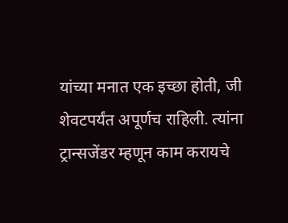यांच्या मनात एक इच्छा होती, जी शेवटपर्यंत अपूर्णच राहिली. त्यांना ट्रान्सजेंडर म्हणून काम करायचे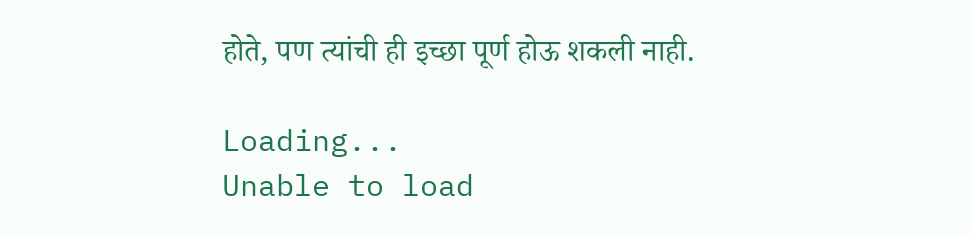होते, पण त्यांची ही इच्छा पूर्ण होऊ शकली नाही.

Loading...
Unable to load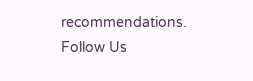recommendations.
Follow Us